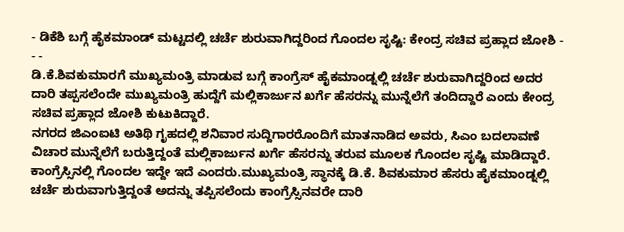- ಡಿಕೆಶಿ ಬಗ್ಗೆ ಹೈಕಮಾಂಡ್ ಮಟ್ಟದಲ್ಲಿ ಚರ್ಚೆ ಶುರುವಾಗಿದ್ದರಿಂದ ಗೊಂದಲ ಸೃಷ್ಟಿ: ಕೇಂದ್ರ ಸಚಿವ ಪ್ರಹ್ಲಾದ ಜೋಶಿ - - -
ಡಿ.ಕೆ.ಶಿವಕುಮಾರಗೆ ಮುಖ್ಯಮಂತ್ರಿ ಮಾಡುವ ಬಗ್ಗೆ ಕಾಂಗ್ರೆಸ್ ಹೈಕಮಾಂಡ್ನಲ್ಲಿ ಚರ್ಚೆ ಶುರುವಾಗಿದ್ದರಿಂದ ಅದರ ದಾರಿ ತಪ್ಪಸಲೆಂದೇ ಮುಖ್ಯಮಂತ್ರಿ ಹುದ್ದೆಗೆ ಮಲ್ಲಿಕಾರ್ಜುನ ಖರ್ಗೆ ಹೆಸರನ್ನು ಮುನ್ನೆಲೆಗೆ ತಂದಿದ್ದಾರೆ ಎಂದು ಕೇಂದ್ರ ಸಚಿವ ಪ್ರಹ್ಲಾದ ಜೋಶಿ ಕುಟುಕಿದ್ದಾರೆ.
ನಗರದ ಜಿಎಂಐಟಿ ಅತಿಥಿ ಗೃಹದಲ್ಲಿ ಶನಿವಾರ ಸುದ್ದಿಗಾರರೊಂದಿಗೆ ಮಾತನಾಡಿದ ಅವರು, ಸಿಎಂ ಬದಲಾವಣೆ ವಿಚಾರ ಮುನ್ನೆಲೆಗೆ ಬರುತ್ತಿದ್ದಂತೆ ಮಲ್ಲಿಕಾರ್ಜುನ ಖರ್ಗೆ ಹೆಸರನ್ನು ತರುವ ಮೂಲಕ ಗೊಂದಲ ಸೃಷ್ಟಿ ಮಾಡಿದ್ದಾರೆ. ಕಾಂಗ್ರೆಸ್ಸಿನಲ್ಲಿ ಗೊಂದಲ ಇದ್ದೇ ಇದೆ ಎಂದರು.ಮುಖ್ಯಮಂತ್ರಿ ಸ್ಥಾನಕ್ಕೆ ಡಿ.ಕೆ. ಶಿವಕುಮಾರ ಹೆಸರು ಹೈಕಮಾಂಡ್ನಲ್ಲಿ ಚರ್ಚೆ ಶುರುವಾಗುತ್ತಿದ್ದಂತೆ ಅದನ್ನು ತಪ್ಪಿಸಲೆಂದು ಕಾಂಗ್ರೆಸ್ಸಿನವರೇ ದಾರಿ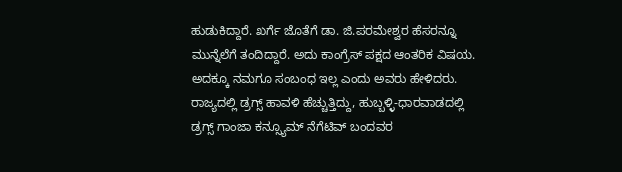ಹುಡುಕಿದ್ದಾರೆ. ಖರ್ಗೆ ಜೊತೆಗೆ ಡಾ. ಜಿ.ಪರಮೇಶ್ವರ ಹೆಸರನ್ನೂ ಮುನ್ನೆಲೆಗೆ ತಂದಿದ್ದಾರೆ. ಅದು ಕಾಂಗ್ರೆಸ್ ಪಕ್ಷದ ಆಂತರಿಕ ವಿಷಯ. ಅದಕ್ಕೂ ನಮಗೂ ಸಂಬಂಧ ಇಲ್ಲ ಎಂದು ಅವರು ಹೇಳಿದರು.
ರಾಜ್ಯದಲ್ಲಿ ಡ್ರಗ್ಸ್ ಹಾವಳಿ ಹೆಚ್ಚುತ್ತಿದ್ದು, ಹುಬ್ಬಳ್ಳಿ-ಧಾರವಾಡದಲ್ಲಿ ಡ್ರಗ್ಸ್ ಗಾಂಜಾ ಕನ್ಸ್ಯೂಮ್ ನೆಗೆಟಿವ್ ಬಂದವರ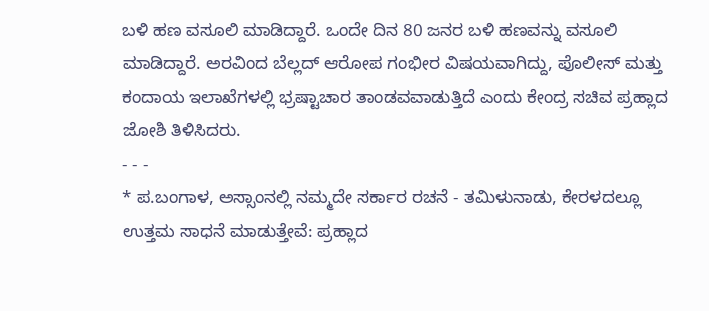ಬಳಿ ಹಣ ವಸೂಲಿ ಮಾಡಿದ್ದಾರೆ. ಒಂದೇ ದಿನ 80 ಜನರ ಬಳಿ ಹಣವನ್ನು ವಸೂಲಿ ಮಾಡಿದ್ದಾರೆ. ಅರವಿಂದ ಬೆಲ್ಲದ್ ಆರೋಪ ಗಂಭೀರ ವಿಷಯವಾಗಿದ್ದು, ಪೊಲೀಸ್ ಮತ್ತು ಕಂದಾಯ ಇಲಾಖೆಗಳಲ್ಲಿ ಭ್ರಷ್ಟಾಚಾರ ತಾಂಡವವಾಡುತ್ತಿದೆ ಎಂದು ಕೇಂದ್ರ ಸಚಿವ ಪ್ರಹ್ಲಾದ ಜೋಶಿ ತಿಳಿಸಿದರು.
- - -
* ಪ.ಬಂಗಾಳ, ಅಸ್ಸಾಂನಲ್ಲಿ ನಮ್ಮದೇ ಸರ್ಕಾರ ರಚನೆ - ತಮಿಳುನಾಡು, ಕೇರಳದಲ್ಲೂ ಉತ್ತಮ ಸಾಧನೆ ಮಾಡುತ್ತೇವೆ: ಪ್ರಹ್ಲಾದ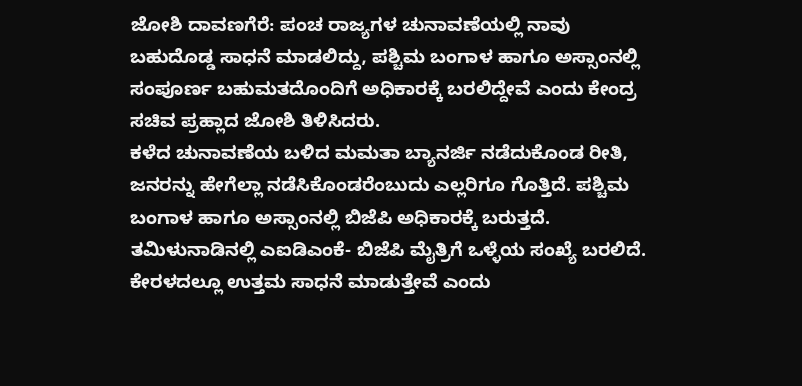ಜೋಶಿ ದಾವಣಗೆರೆ: ಪಂಚ ರಾಜ್ಯಗಳ ಚುನಾವಣೆಯಲ್ಲಿ ನಾವು ಬಹುದೊಡ್ಡ ಸಾಧನೆ ಮಾಡಲಿದ್ದು, ಪಶ್ಚಿಮ ಬಂಗಾಳ ಹಾಗೂ ಅಸ್ಸಾಂನಲ್ಲಿ ಸಂಪೂರ್ಣ ಬಹುಮತದೊಂದಿಗೆ ಅಧಿಕಾರಕ್ಕೆ ಬರಲಿದ್ದೇವೆ ಎಂದು ಕೇಂದ್ರ ಸಚಿವ ಪ್ರಹ್ಲಾದ ಜೋಶಿ ತಿಳಿಸಿದರು.
ಕಳೆದ ಚುನಾವಣೆಯ ಬಳಿದ ಮಮತಾ ಬ್ಯಾನರ್ಜಿ ನಡೆದುಕೊಂಡ ರೀತಿ, ಜನರನ್ನು ಹೇಗೆಲ್ಲಾ ನಡೆಸಿಕೊಂಡರೆಂಬುದು ಎಲ್ಲರಿಗೂ ಗೊತ್ತಿದೆ. ಪಶ್ಚಿಮ ಬಂಗಾಳ ಹಾಗೂ ಅಸ್ಸಾಂನಲ್ಲಿ ಬಿಜೆಪಿ ಅಧಿಕಾರಕ್ಕೆ ಬರುತ್ತದೆ. ತಮಿಳುನಾಡಿನಲ್ಲಿ ಎಐಡಿಎಂಕೆ- ಬಿಜೆಪಿ ಮೈತ್ರಿಗೆ ಒಳ್ಳೆಯ ಸಂಖ್ಯೆ ಬರಲಿದೆ. ಕೇರಳದಲ್ಲೂ ಉತ್ತಮ ಸಾಧನೆ ಮಾಡುತ್ತೇವೆ ಎಂದು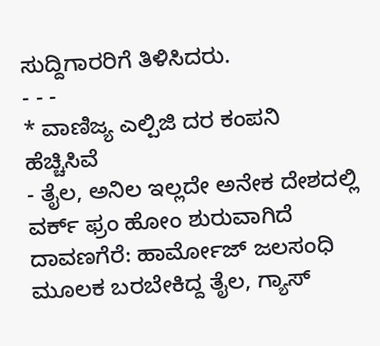ಸುದ್ದಿಗಾರರಿಗೆ ತಿಳಿಸಿದರು.
- - -
* ವಾಣಿಜ್ಯ ಎಲ್ಪಿಜಿ ದರ ಕಂಪನಿ ಹೆಚ್ಚಿಸಿವೆ
- ತೈಲ, ಅನಿಲ ಇಲ್ಲದೇ ಅನೇಕ ದೇಶದಲ್ಲಿ ವರ್ಕ್ ಫ್ರಂ ಹೋಂ ಶುರುವಾಗಿದೆ ದಾವಣಗೆರೆ: ಹಾರ್ಮೋಜ್ ಜಲಸಂಧಿ ಮೂಲಕ ಬರಬೇಕಿದ್ದ ತೈಲ, ಗ್ಯಾಸ್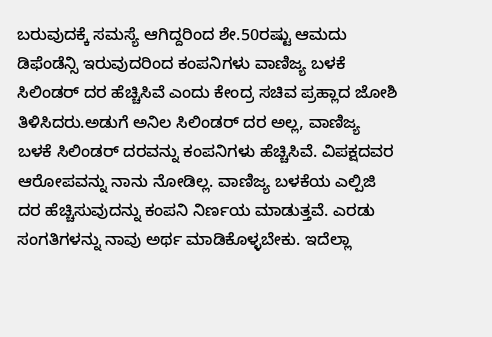ಬರುವುದಕ್ಕೆ ಸಮಸ್ಯೆ ಆಗಿದ್ದರಿಂದ ಶೇ.50ರಷ್ಟು ಆಮದು ಡಿಫೆಂಡೆನ್ಸಿ ಇರುವುದರಿಂದ ಕಂಪನಿಗಳು ವಾಣಿಜ್ಯ ಬಳಕೆ ಸಿಲಿಂಡರ್ ದರ ಹೆಚ್ಚಿಸಿವೆ ಎಂದು ಕೇಂದ್ರ ಸಚಿವ ಪ್ರಹ್ಲಾದ ಜೋಶಿ ತಿಳಿಸಿದರು.ಅಡುಗೆ ಅನಿಲ ಸಿಲಿಂಡರ್ ದರ ಅಲ್ಲ, ವಾಣಿಜ್ಯ ಬಳಕೆ ಸಿಲಿಂಡರ್ ದರವನ್ನು ಕಂಪನಿಗಳು ಹೆಚ್ಚಿಸಿವೆ. ವಿಪಕ್ಷದವರ ಆರೋಪವನ್ನು ನಾನು ನೋಡಿಲ್ಲ. ವಾಣಿಜ್ಯ ಬಳಕೆಯ ಎಲ್ಪಿಜಿ ದರ ಹೆಚ್ಚಿಸುವುದನ್ನು ಕಂಪನಿ ನಿರ್ಣಯ ಮಾಡುತ್ತವೆ. ಎರಡು ಸಂಗತಿಗಳನ್ನು ನಾವು ಅರ್ಥ ಮಾಡಿಕೊಳ್ಳಬೇಕು. ಇದೆಲ್ಲಾ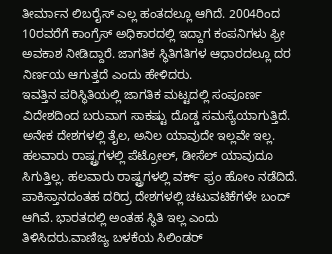ತೀರ್ಮಾನ ಲಿಬರೈಸ್ ಎಲ್ಲ ಹಂತದಲ್ಲೂ ಆಗಿದೆ. 2004ರಿಂದ 10ರವರೆಗೆ ಕಾಂಗ್ರೆಸ್ ಅಧಿಕಾರದಲ್ಲಿ ಇದ್ದಾಗ ಕಂಪನಿಗಳು ಫ್ರೀ ಅವಕಾಶ ನೀಡಿದ್ದಾರೆ. ಜಾಗತಿಕ ಸ್ಥಿತಿಗತಿಗಳ ಆಧಾರದಲ್ಲೂ ದರ ನಿರ್ಣಯ ಆಗುತ್ತದೆ ಎಂದು ಹೇಳಿದರು.
ಇವತ್ತಿನ ಪರಿಸ್ಥಿತಿಯಲ್ಲಿ ಜಾಗತಿಕ ಮಟ್ಟದಲ್ಲಿ ಸಂಪೂರ್ಣ ವಿದೇಶದಿಂದ ಬರುವಾಗ ಸಾಕಷ್ಟು ದೊಡ್ಡ ಸಮಸ್ಯೆಯಾಗುತ್ತಿದೆ. ಅನೇಕ ದೇಶಗಳಲ್ಲಿ ತೈಲ, ಅನಿಲ ಯಾವುದೇ ಇಲ್ಲವೇ ಇಲ್ಲ. ಹಲವಾರು ರಾಷ್ಟ್ರಗಳಲ್ಲಿ ಪೆಟ್ರೋಲ್, ಡೀಸೆಲ್ ಯಾವುದೂ ಸಿಗುತ್ತಿಲ್ಲ. ಹಲವಾರು ರಾಷ್ಟ್ರಗಳಲ್ಲಿ ವರ್ಕ್ ಫ್ರಂ ಹೋಂ ನಡೆದಿದೆ. ಪಾಕಿಸ್ತಾನದಂತಹ ದರಿದ್ರ ದೇಶಗಳಲ್ಲಿ ಚಟುವಟಿಕೆಗಳೇ ಬಂದ್ ಆಗಿವೆ. ಭಾರತದಲ್ಲಿ ಅಂತಹ ಸ್ಥಿತಿ ಇಲ್ಲ ಎಂದು ತಿಳಿಸಿದರು.ವಾಣಿಜ್ಯ ಬಳಕೆಯ ಸಿಲಿಂಡರ್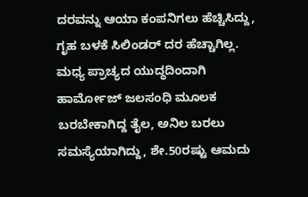ದರವನ್ನು ಆಯಾ ಕಂಪನಿಗಲು ಹೆಚ್ಚಿಸಿದ್ದು, ಗೃಹ ಬಳಕೆ ಸಿಲಿಂಡರ್ ದರ ಹೆಚ್ಚಾಗಿಲ್ಲ. ಮಧ್ಯ ಪ್ರಾಚ್ಯದ ಯುದ್ಧದಿಂದಾಗಿ ಹಾರ್ಮೋಜ್ ಜಲಸಂಧಿ ಮೂಲಕ ಬರಬೇಕಾಗಿದ್ದ ತೈಲ, ಅನಿಲ ಬರಲು ಸಮಸ್ಯೆಯಾಗಿದ್ದು, ಶೇ.50ರಷ್ಟು ಆಮದು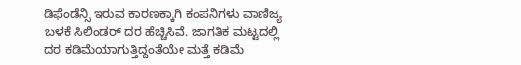ಡಿಫೆಂಡೆನ್ಸಿ ಇರುವ ಕಾರಣಕ್ಕಾಗಿ ಕಂಪನಿಗಳು ವಾಣಿಜ್ಯ ಬಳಕೆ ಸಿಲಿಂಡರ್ ದರ ಹೆಚ್ಚಿಸಿವೆ. ಜಾಗತಿಕ ಮಟ್ಟದಲ್ಲಿ ದರ ಕಡಿಮೆಯಾಗುತ್ತಿದ್ದಂತೆಯೇ ಮತ್ತೆ ಕಡಿಮೆ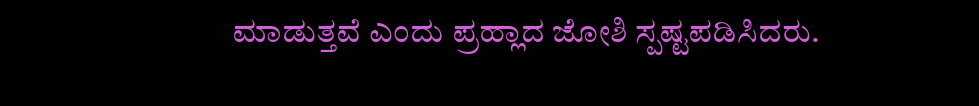ಮಾಡುತ್ತವೆ ಎಂದು ಪ್ರಹ್ಲಾದ ಜೋಶಿ ಸ್ಪಷ್ಟಪಡಿಸಿದರು.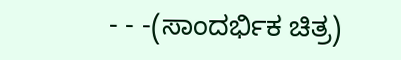- - -(ಸಾಂದರ್ಭಿಕ ಚಿತ್ರ)